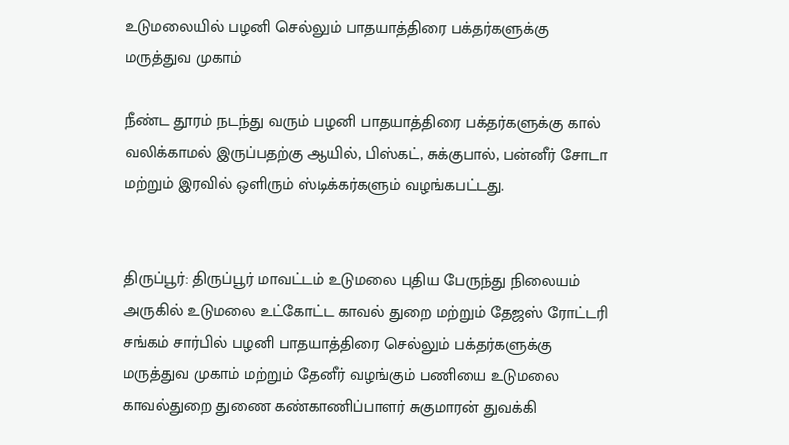உடுமலையில் பழனி செல்லும் பாதயாத்திரை பக்தர்களுக்கு மருத்துவ முகாம்

நீண்ட தூரம் நடந்து வரும் பழனி பாதயாத்திரை பக்தர்களுக்கு கால் வலிக்காமல் இருப்பதற்கு ஆயில், பிஸ்கட், சுக்குபால், பன்னீர் சோடா மற்றும் இரவில் ஒளிரும் ஸ்டிக்கர்களும் வழங்கபட்டது.


திருப்பூர்: திருப்பூர் மாவட்டம் உடுமலை புதிய பேருந்து நிலையம் அருகில் உடுமலை உட்கோட்ட காவல் துறை மற்றும் தேஜஸ் ரோட்டரி சங்கம் சார்பில் பழனி பாதயாத்திரை செல்லும் பக்தர்களுக்கு மருத்துவ முகாம் மற்றும் தேனீர் வழங்கும் பணியை உடுமலை காவல்துறை துணை கண்காணிப்பாளர் சுகுமாரன் துவக்கி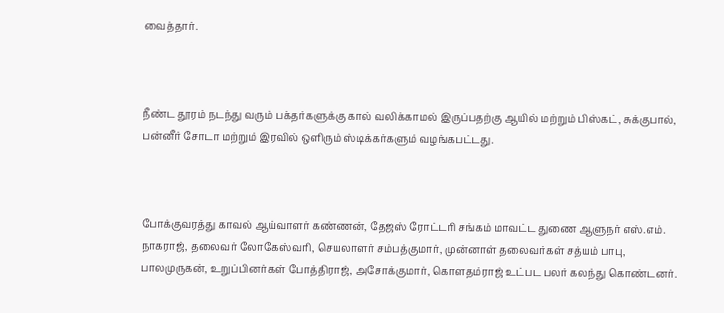வைத்தார்.



நீண்ட தூரம் நடந்து வரும் பக்தர்களுக்கு கால் வலிக்காமல் இருப்பதற்கு ஆயில் மற்றும் பிஸ்கட், சுக்குபால், பன்னீர் சோடா மற்றும் இரவில் ஒளிரும் ஸ்டிக்கர்களும் வழங்கபட்டது.



போக்குவரத்து காவல் ஆய்வாளர் கண்ணன், தேஜஸ் ரோட்டரி சங்கம் மாவட்ட துணை ஆளுநர் எஸ்.எம். நாகராஜ், தலைவர் லோகேஸ்வரி, செயலாளர் சம்பத்குமார், முன்னாள் தலைவர்கள் சத்யம் பாபு, பாலமுருகன், உறுப்பினர்கள் போத்திராஜ், அசோக்குமார், கொளதம்ராஜ் உட்பட பலர் கலந்து கொண்டனர்.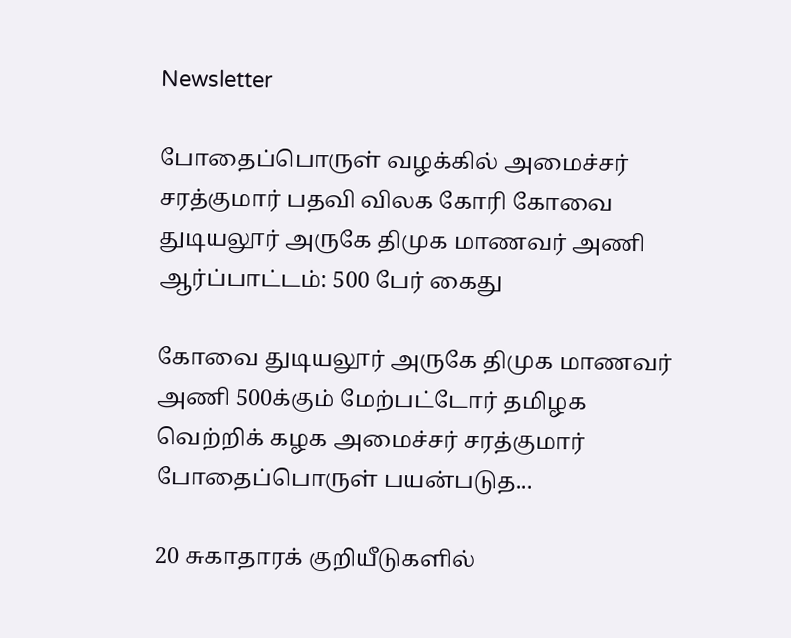Newsletter

போதைப்பொருள் வழக்கில் அமைச்சர் சரத்குமார் பதவி விலக கோரி கோவை துடியலூர் அருகே திமுக மாணவர் அணி ஆர்ப்பாட்டம்: 500 பேர் கைது

கோவை துடியலூர் அருகே திமுக மாணவர் அணி 500க்கும் மேற்பட்டோர் தமிழக வெற்றிக் கழக அமைச்சர் சரத்குமார் போதைப்பொருள் பயன்படுத...

20 சுகாதாரக் குறியீடுகளில்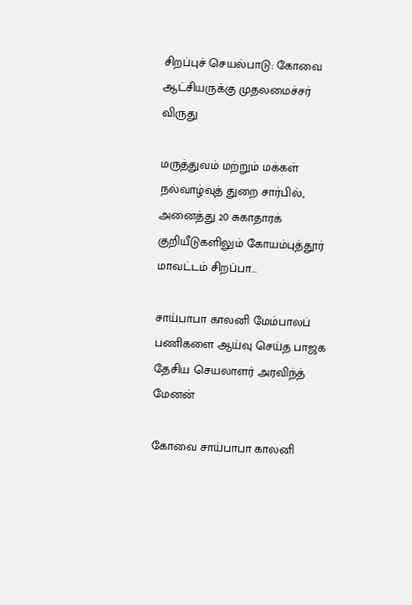சிறப்புச் செயல்பாடு: கோவை ஆட்சியருக்கு முதலமைச்சர் விருது

மருத்துவம் மற்றும் மக்கள் நல்வாழ்வுத் துறை சார்பில், அனைத்து 20 சுகாதாரக் குறியீடுகளிலும் கோயம்புத்தூர் மாவட்டம் சிறப்பா...

சாய்பாபா காலனி மேம்பாலப் பணிகளை ஆய்வு செய்த பாஜக தேசிய செயலாளர் அரவிந்த் மேனன்

கோவை சாய்பாபா காலனி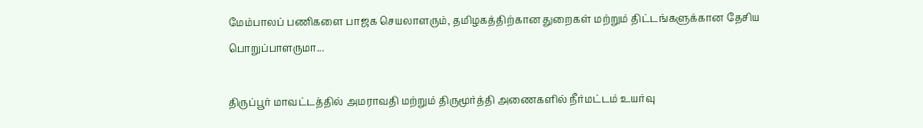மேம்பாலப் பணிகளை பாஜக செயலாளரும், தமிழகத்திற்கான துறைகள் மற்றும் திட்டங்களுக்கான தேசிய பொறுப்பாளருமா...

திருப்பூர் மாவட்டத்தில் அமராவதி மற்றும் திருமூர்த்தி அணைகளில் நீர்மட்டம் உயர்வு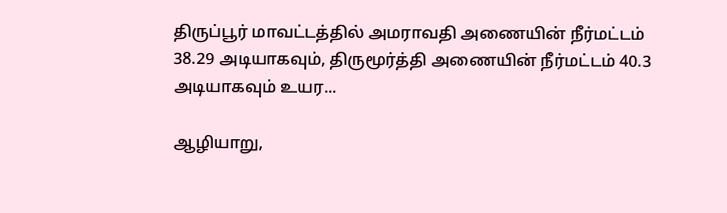திருப்பூர் மாவட்டத்தில் அமராவதி அணையின் நீர்மட்டம் 38.29 அடியாகவும், திருமூர்த்தி அணையின் நீர்மட்டம் 40.3 அடியாகவும் உயர...

ஆழியாறு,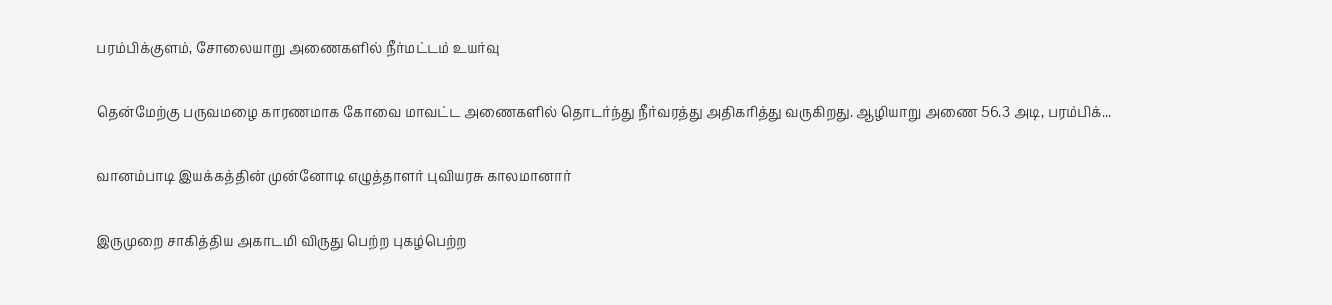பரம்பிக்குளம், சோலையாறு அணைகளில் நீர்மட்டம் உயர்வு

தென்மேற்கு பருவமழை காரணமாக கோவை மாவட்ட அணைகளில் தொடர்ந்து நீர்வரத்து அதிகரித்து வருகிறது. ஆழியாறு அணை 56.3 அடி, பரம்பிக்...

வானம்பாடி இயக்கத்தின் முன்னோடி எழுத்தாளர் புவியரசு காலமானார்

இருமுறை சாகித்திய அகாடமி விருது பெற்ற புகழ்பெற்ற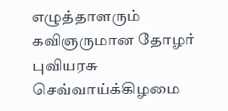எழுத்தாளரும் கவிஞருமான தோழர் புவியரசு செவ்வாய்க்கிழமை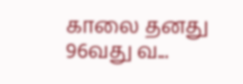காலை தனது 96வது வ...